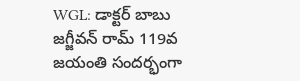WGL: డాక్టర్ బాబు జగ్జీవన్ రామ్ 119వ జయంతి సందర్భంగా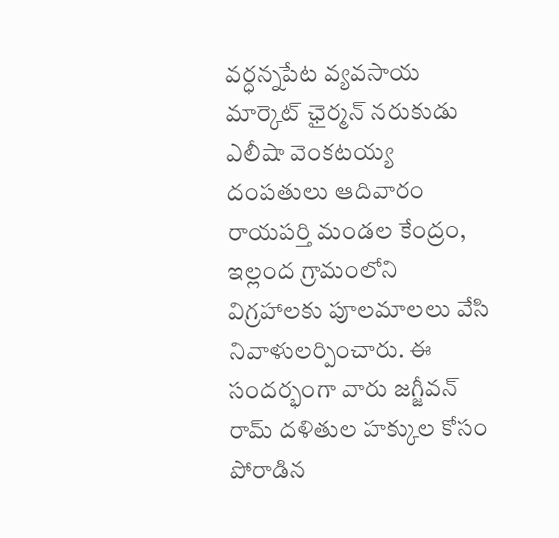వర్ధన్నపేట వ్యవసాయ మార్కెట్ ఛైర్మన్ నరుకుడు ఎలీషా వెంకటయ్య దంపతులు ఆదివారం రాయపర్తి మండల కేంద్రం, ఇల్లంద గ్రామంలోని విగ్రహాలకు పూలమాలలు వేసి నివాళులర్పించారు. ఈ సందర్భంగా వారు జగ్జీవన్ రామ్ దళితుల హక్కుల కోసం పోరాడిన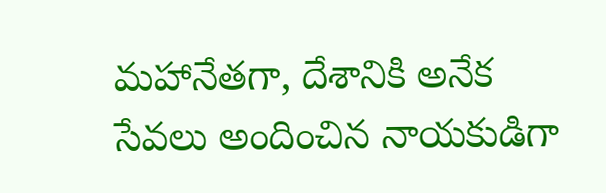మహానేతగా, దేశానికి అనేక సేవలు అందించిన నాయకుడిగా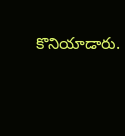కొనియాడారు.